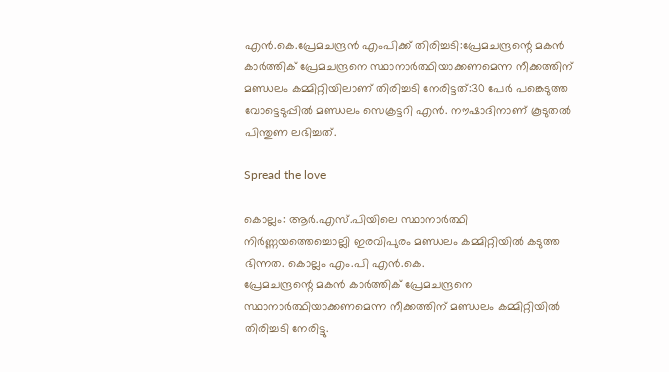എൻ.കെ.പ്രേമചന്ദ്രൻ എംപിക്ക് തിരിച്ചടി:പ്രേമചന്ദ്രന്റെ മകൻ കാർത്തിക് പ്രേമചന്ദ്രനെ സ്ഥാനാർത്ഥിയാക്കണമെന്ന നീക്കത്തിന് മണ്ഡലം കമ്മിറ്റിയിലാണ് തിരിച്ചടി നേരിട്ടത്:30 പേർ പങ്കെടുത്ത വോട്ടെടുപ്പില്‍ മണ്ഡലം സെക്രട്ടറി എൻ. നൗഷാദിനാണ് കൂടുതല്‍ പിന്തുണ ലഭിച്ചത്.

Spread the love

കൊല്ലം: ആർ.എസ്.പിയിലെ സ്ഥാനാർത്ഥി നിർണ്ണയത്തെച്ചൊല്ലി ഇരവിപുരം മണ്ഡലം കമ്മിറ്റിയില്‍ കടുത്ത ഭിന്നത. കൊല്ലം എം.പി എൻ.കെ.
പ്രേമചന്ദ്രന്റെ മകൻ കാർത്തിക് പ്രേമചന്ദ്രനെ സ്ഥാനാർത്ഥിയാക്കണമെന്ന നീക്കത്തിന് മണ്ഡലം കമ്മിറ്റിയില്‍ തിരിച്ചടി നേരിട്ടു.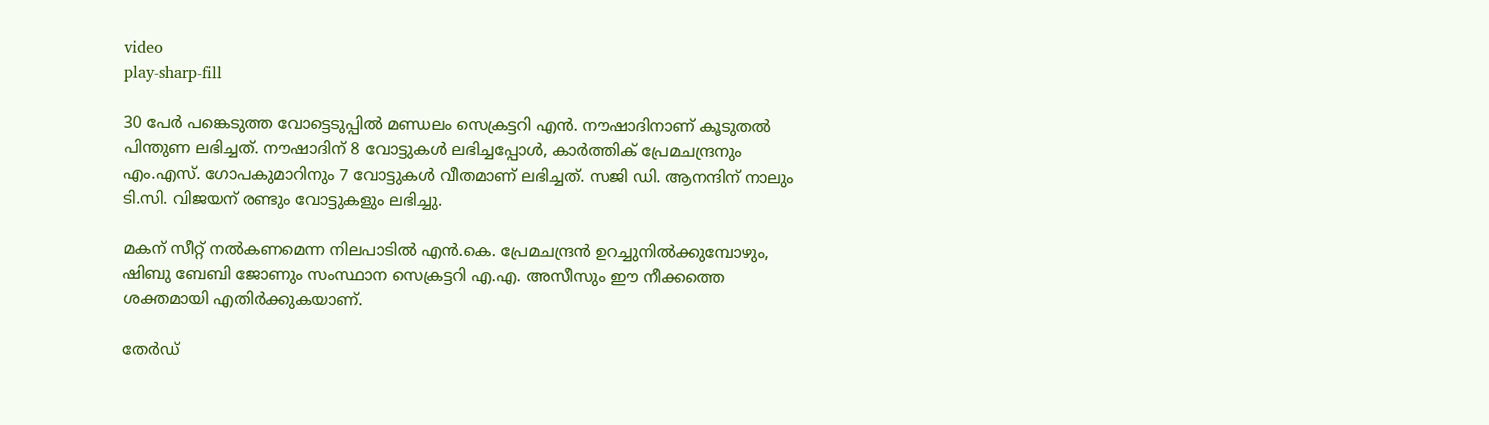video
play-sharp-fill

30 പേർ പങ്കെടുത്ത വോട്ടെടുപ്പില്‍ മണ്ഡലം സെക്രട്ടറി എൻ. നൗഷാദിനാണ് കൂടുതല്‍ പിന്തുണ ലഭിച്ചത്. നൗഷാദിന് 8 വോട്ടുകള്‍ ലഭിച്ചപ്പോള്‍, കാർത്തിക് പ്രേമചന്ദ്രനും എം.എസ്. ഗോപകുമാറിനും 7 വോട്ടുകള്‍ വീതമാണ് ലഭിച്ചത്. സജി ഡി. ആനന്ദിന് നാലും ടി.സി. വിജയന് രണ്ടും വോട്ടുകളും ലഭിച്ചു.

മകന് സീറ്റ് നല്‍കണമെന്ന നിലപാടില്‍ എൻ.കെ. പ്രേമചന്ദ്രൻ ഉറച്ചുനില്‍ക്കുമ്പോഴും, ഷിബു ബേബി ജോണും സംസ്ഥാന സെക്രട്ടറി എ.എ. അസീസും ഈ നീക്കത്തെ ശക്തമായി എതിർക്കുകയാണ്.

തേർഡ്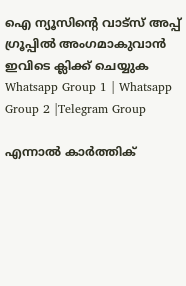ഐ ന്യൂസിന്റെ വാട്സ് അപ്പ് ഗ്രൂപ്പിൽ അംഗമാകുവാൻ ഇവിടെ ക്ലിക്ക് ചെയ്യുക
Whatsapp Group 1 | Whatsapp Group 2 |Telegram Group

എന്നാല്‍ കാർത്തിക്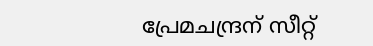പ്രേമചന്ദ്രന് സീറ്റ്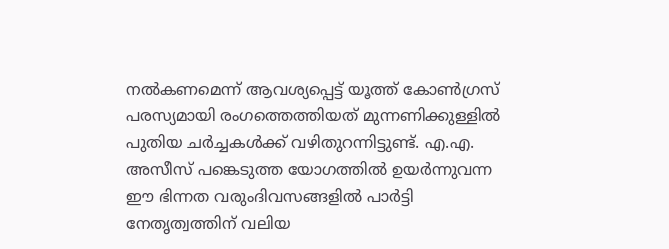നല്‍കണമെന്ന് ആവശ്യപ്പെട്ട് യൂത്ത് കോണ്‍ഗ്രസ് പരസ്യമായി രംഗത്തെത്തിയത് മുന്നണിക്കുള്ളില്‍ പുതിയ ചർച്ചകള്‍ക്ക് വഴിതുറന്നിട്ടുണ്ട്. എ.എ. അസീസ് പങ്കെടുത്ത യോഗത്തില്‍ ഉയർന്നുവന്ന ഈ ഭിന്നത വരുംദിവസങ്ങളില്‍ പാർട്ടി നേതൃത്വത്തിന് വലിയ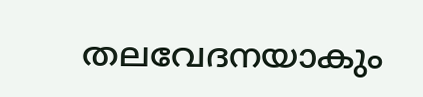തലവേദനയാകും